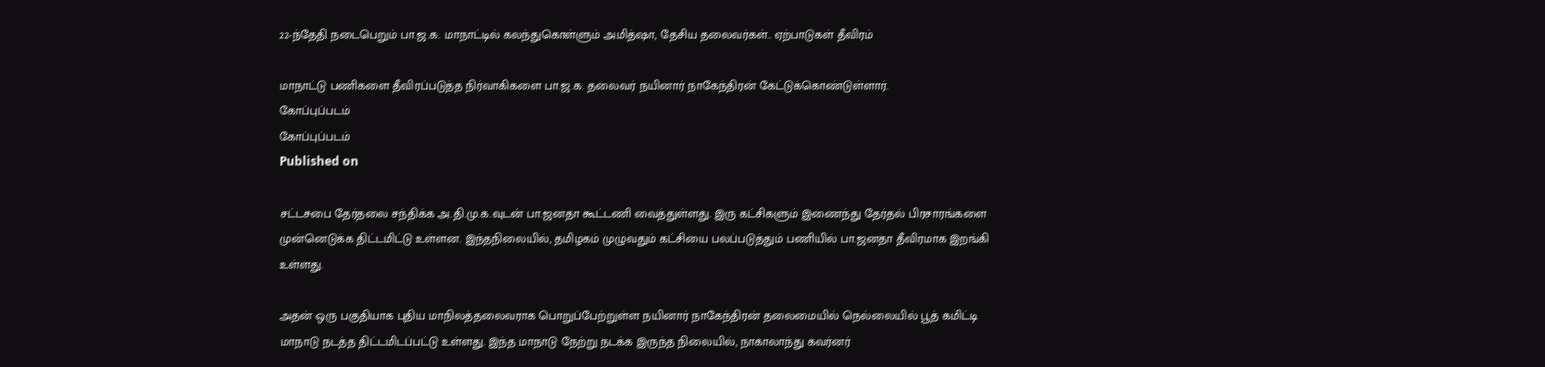22-ந்தேதி நடைபெறும் பா.ஜ.க. மாநாட்டில் கலந்துகொள்ளும் அமித்ஷா, தேசிய தலைவர்கள்.. ஏற்பாடுகள் தீவிரம்

மாநாட்டு பணிகளை தீவிரப்படுத்த நிர்வாகிகளை பா.ஜ.க. தலைவர் நயினார் நாகேந்திரன் கேட்டுக்கொண்டுள்ளார்.
கோப்புப்படம்
கோப்புப்படம்
Published on

சட்டசபை தேர்தலை சந்திக்க அ.தி.மு.க.வுடன் பா.ஜனதா கூட்டணி வைத்துள்ளது. இரு கட்சிகளும் இணைந்து தேர்தல் பிரசாரங்களை முன்னெடுக்க திட்டமிட்டு உள்ளன. இந்தநிலையில், தமிழகம் முழுவதும் கட்சியை பலப்படுத்தும் பணியில் பா.ஜனதா தீவிரமாக இறங்கி உள்ளது.

அதன் ஒரு பகுதியாக புதிய மாநிலத்தலைவராக பொறுப்பேற்றுள்ள நயினார் நாகேந்திரன் தலைமையில் நெல்லையில் பூத் கமிட்டி மாநாடு நடத்த திட்டமிடப்பட்டு உள்ளது. இந்த மாநாடு நேற்று நடக்க இருந்த நிலையில், நாகாலாந்து கவர்னர்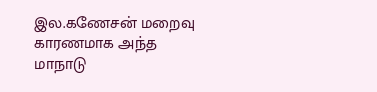இல.கணேசன் மறைவு காரணமாக அந்த மாநாடு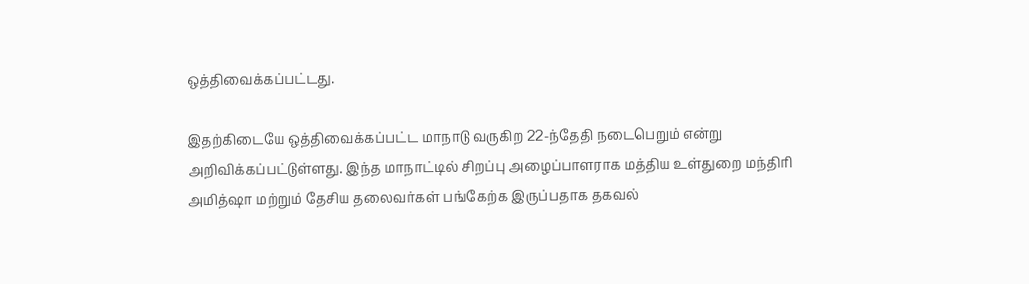ஒத்திவைக்கப்பட்டது.

இதற்கிடையே ஒத்திவைக்கப்பட்ட மாநாடு வருகிற 22-ந்தேதி நடைபெறும் என்று அறிவிக்கப்பட்டுள்ளது. இந்த மாநாட்டில் சிறப்பு அழைப்பாளராக மத்திய உள்துறை மந்திரி அமித்ஷா மற்றும் தேசிய தலைவர்கள் பங்கேற்க இருப்பதாக தகவல்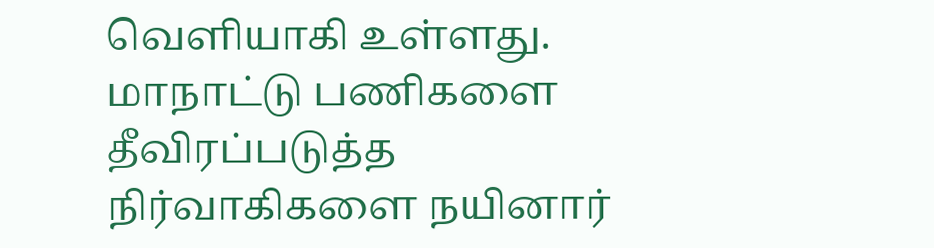வெளியாகி உள்ளது. மாநாட்டு பணிகளை தீவிரப்படுத்த நிர்வாகிகளை நயினார்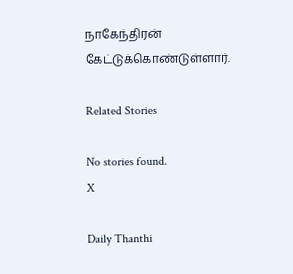நாகேந்திரன் கேட்டுக்கொண்டுள்ளார்.

Related Stories

No stories found.
X

Daily Thanthi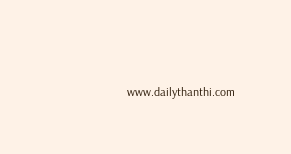www.dailythanthi.com